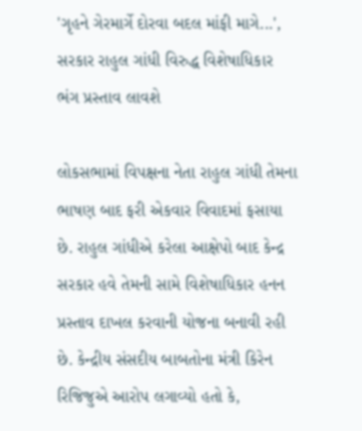'ગૃહને ગેરમાર્ગે દોરવા બદલ માંફી માગે...', સરકાર રાહુલ ગાંધી વિરુદ્ધ વિશેષાધિકાર ભંગ પ્રસ્તાવ લાવશે

લોકસભામાં વિપક્ષના નેતા રાહુલ ગાંધી તેમના ભાષણ બાદ ફરી એકવાર વિવાદમાં ફસાયા છે. રાહુલ ગાંધીએ કરેલા આક્ષેપો બાદ કેન્દ્ર સરકાર હવે તેમની સામે વિશેષાધિકાર હનન પ્રસ્તાવ દાખલ કરવાની યોજના બનાવી રહી છે. કેન્દ્રીય સંસદીય બાબતોના મંત્રી કિરેન રિજિજુએ આરોપ લગાવ્યો હતો કે,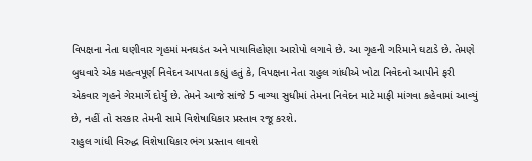વિપક્ષના નેતા ઘણીવાર ગૃહમાં મનઘડંત અને પાયાવિહોણા આરોપો લગાવે છે. આ ગૃહની ગરિમાને ઘટાડે છે. તેમણે બુધવારે એક મહત્વપૂર્ણ નિવેદન આપતા કહ્યું હતું કે, વિપક્ષના નેતા રાહુલ ગાંધીએ ખોટા નિવેદનો આપીને ફરી એકવાર ગૃહને ગેરમાર્ગે દોર્યું છે. તેમને આજે સાંજે 5 વાગ્યા સુધીમાં તેમના નિવેદન માટે માફી માંગવા કહેવામાં આવ્યું છે, નહીં તો સરકાર તેમની સામે વિશેષાધિકાર પ્રસ્તાવ રજૂ કરશે.
રાહુલ ગાંધી વિરુદ્ધ વિશેષાધિકાર ભંગ પ્રસ્તાવ લાવશે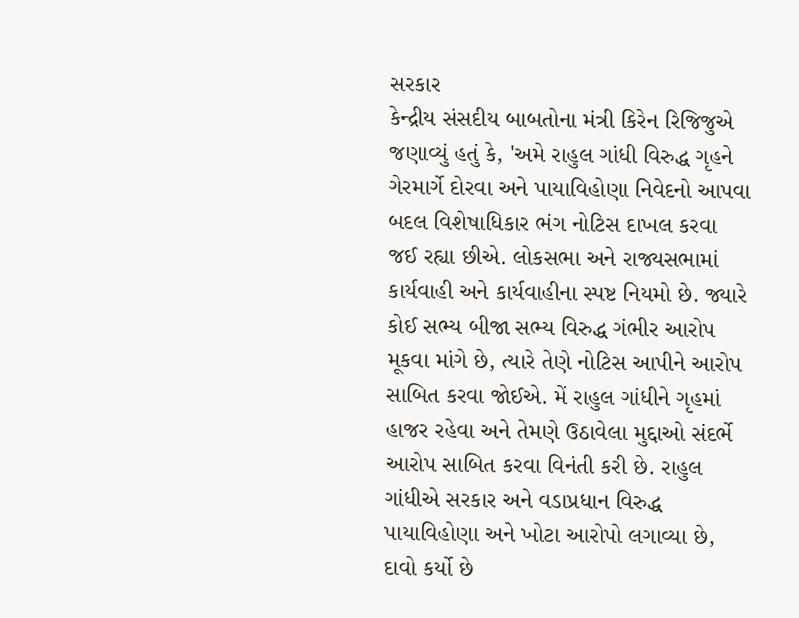સરકાર
કેન્દ્રીય સંસદીય બાબતોના મંત્રી કિરેન રિજિજુએ જણાવ્યું હતું કે, 'અમે રાહુલ ગાંધી વિરુદ્ધ ગૃહને ગેરમાર્ગે દોરવા અને પાયાવિહોણા નિવેદનો આપવા બદલ વિશેષાધિકાર ભંગ નોટિસ દાખલ કરવા જઈ રહ્યા છીએ. લોકસભા અને રાજ્યસભામાં કાર્યવાહી અને કાર્યવાહીના સ્પષ્ટ નિયમો છે. જ્યારે કોઈ સભ્ય બીજા સભ્ય વિરુદ્ધ ગંભીર આરોપ મૂકવા માંગે છે, ત્યારે તેણે નોટિસ આપીને આરોપ સાબિત કરવા જોઈએ. મેં રાહુલ ગાંધીને ગૃહમાં હાજર રહેવા અને તેમણે ઉઠાવેલા મુદ્દાઓ સંદર્ભે આરોપ સાબિત કરવા વિનંતી કરી છે. રાહુલ ગાંધીએ સરકાર અને વડાપ્રધાન વિરુદ્ધ પાયાવિહોણા અને ખોટા આરોપો લગાવ્યા છે, દાવો કર્યો છે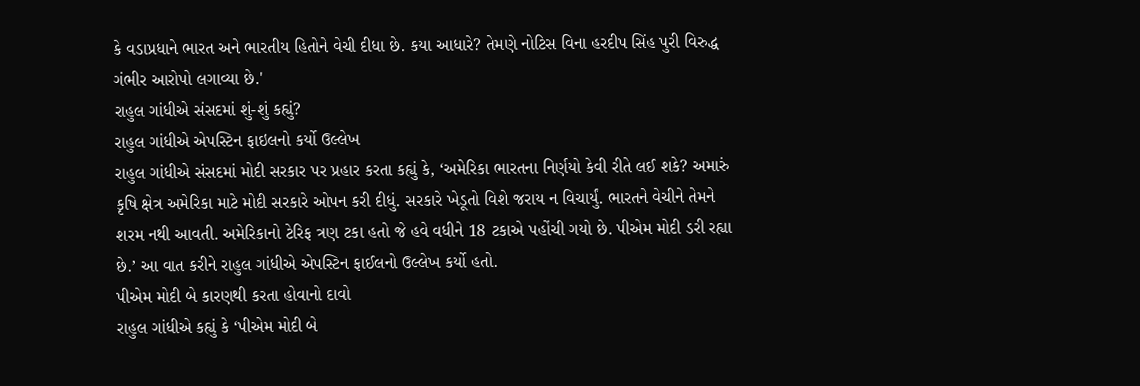કે વડાપ્રધાને ભારત અને ભારતીય હિતોને વેચી દીધા છે. કયા આધારે? તેમણે નોટિસ વિના હરદીપ સિંહ પુરી વિરુદ્ધ ગંભીર આરોપો લગાવ્યા છે.'
રાહુલ ગાંધીએ સંસદમાં શું-શું કહ્યું?
રાહુલ ગાંધીએ એપસ્ટિન ફાઇલનો કર્યો ઉલ્લેખ
રાહુલ ગાંધીએ સંસદમાં મોદી સરકાર પર પ્રહાર કરતા કહ્યું કે, ‘અમેરિકા ભારતના નિર્ણયો કેવી રીતે લઈ શકે? અમારું કૃષિ ક્ષેત્ર અમેરિકા માટે મોદી સરકારે ઓપન કરી દીધું. સરકારે ખેડૂતો વિશે જરાય ન વિચાર્યું. ભારતને વેચીને તેમને શરમ નથી આવતી. અમેરિકાનો ટેરિફ ત્રણ ટકા હતો જે હવે વધીને 18 ટકાએ પહોંચી ગયો છે. પીએમ મોદી ડરી રહ્યા છે.’ આ વાત કરીને રાહુલ ગાંધીએ એપસ્ટિન ફાઈલનો ઉલ્લેખ કર્યો હતો.
પીએમ મોદી બે કારણથી કરતા હોવાનો દાવો
રાહુલ ગાંધીએ કહ્યું કે ‘પીએમ મોદી બે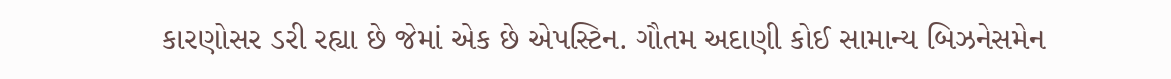કારણોસર ડરી રહ્યા છે જેમાં એક છે એપસ્ટિન. ગૌતમ અદાણી કોઈ સામાન્ય બિઝનેસમેન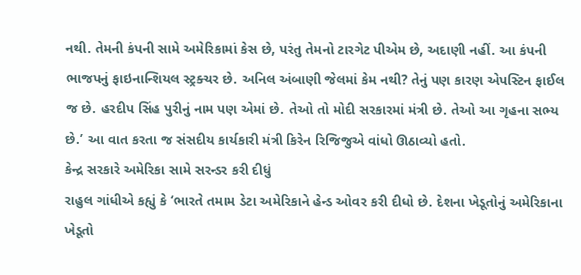નથી. તેમની કંપની સામે અમેરિકામાં કેસ છે, પરંતુ તેમનો ટારગેટ પીએમ છે, અદાણી નહીં. આ કંપની ભાજપનું ફાઇનાન્શિયલ સ્ટ્રક્ચર છે. અનિલ અંબાણી જેલમાં કેમ નથી? તેનું પણ કારણ એપસ્ટિન ફાઈલ જ છે. હરદીપ સિંહ પુરીનું નામ પણ એમાં છે. તેઓ તો મોદી સરકારમાં મંત્રી છે. તેઓ આ ગૃહના સભ્ય છે.’ આ વાત કરતા જ સંસદીય કાર્યકારી મંત્રી કિરેન રિજિજુએ વાંધો ઊઠાવ્યો હતો.
કેન્દ્ર સરકારે અમેરિકા સામે સરન્ડર કરી દીધું
રાહુલ ગાંધીએ કહ્યું કે ‘ભારતે તમામ ડેટા અમેરિકાને હેન્ડ ઓવર કરી દીધો છે. દેશના ખેડૂતોનું અમેરિકાના ખેડૂતો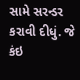સામે સરન્ડર કરાવી દીધું. જે કંઇ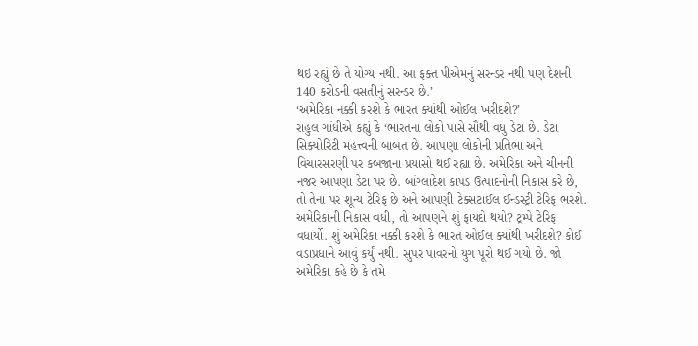થઇ રહ્યું છે તે યોગ્ય નથી. આ ફક્ત પીએમનું સરન્ડર નથી પણ દેશની 140 કરોડની વસતીનું સરન્ડર છે.’
‘અમેરિકા નક્કી કરશે કે ભારત ક્યાંથી ઓઈલ ખરીદશે?’
રાહુલ ગાંધીએ કહ્યું કે ‘ભારતના લોકો પાસે સૌથી વધુ ડેટા છે. ડેટા સિક્યોરિટી મહત્ત્વની બાબત છે. આપણા લોકોની પ્રતિભા અને વિચારસરણી પર કબજાના પ્રયાસો થઈ રહ્યા છે. અમેરિકા અને ચીનની નજર આપણા ડેટા પર છે. બાંગ્લાદેશ કાપડ ઉત્પાદનોની નિકાસ કરે છે, તો તેના પર શૂન્ય ટેરિફ છે અને આપણી ટેક્સટાઈલ ઈન્ડસ્ટ્રી ટેરિફ ભરશે. અમેરિકાની નિકાસ વધી, તો આપણને શું ફાયદો થયો? ટ્રમ્પે ટેરિફ વધાર્યો. શું અમેરિકા નક્કી કરશે કે ભારત ઓઈલ ક્યાંથી ખરીદશે? કોઈ વડાપ્રધાને આવું કર્યું નથી. સુપર પાવરનો યુગ પૂરો થઈ ગયો છે. જો અમેરિકા કહે છે કે તમે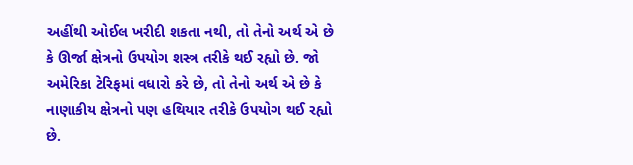અહીંથી ઓઈલ ખરીદી શકતા નથી, તો તેનો અર્થ એ છે કે ઊર્જા ક્ષેત્રનો ઉપયોગ શસ્ત્ર તરીકે થઈ રહ્યો છે. જો અમેરિકા ટેરિફમાં વધારો કરે છે, તો તેનો અર્થ એ છે કે નાણાકીય ક્ષેત્રનો પણ હથિયાર તરીકે ઉપયોગ થઈ રહ્યો છે.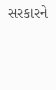સરકારને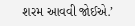શરમ આવવી જોઈએ.’